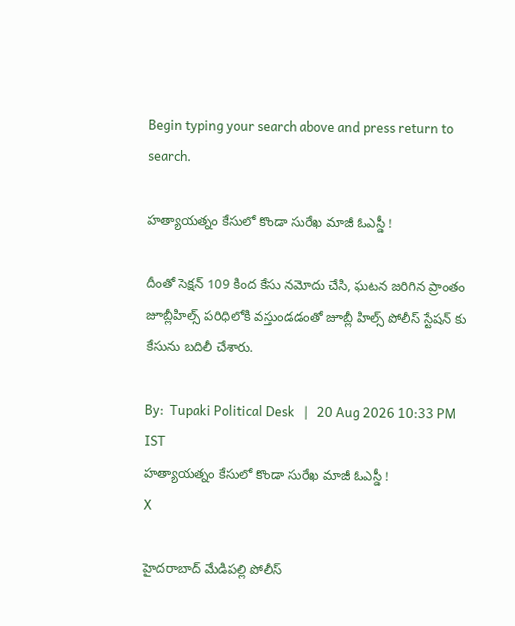Begin typing your search above and press return to search.

హత్యాయత్నం కేసులో కొండా సురేఖ మాజీ ఓఎస్డీ !

దీంతో సెక్షన్ 109 కింద కేసు నమోదు చేసి, ఘటన జరిగిన ప్రాంతం జూబ్లీహిల్స్ పరిధిలోకి వస్తుండడంతో జూబ్లీ హిల్స్ పోలీస్ స్టేషన్ కు కేసును బదిలీ చేశారు.

By:  Tupaki Political Desk   |   20 Aug 2026 10:33 PM IST
హత్యాయత్నం కేసులో కొండా సురేఖ మాజీ ఓఎస్డీ !
X

హైదరాబాద్ మేడిపల్లి పోలీస్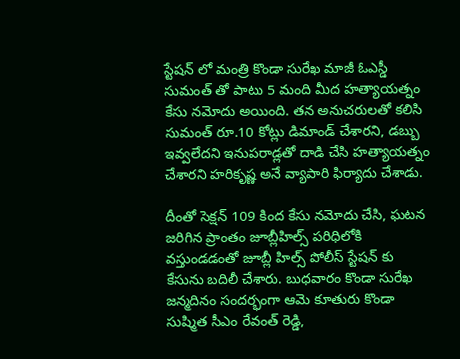స్టేషన్ లో మంత్రి కొండా సురేఖ మాజీ ఓఎస్డీ సుమంత్ తో పాటు 5 మంది మీద హత్యాయత్నం కేసు నమోదు అయింది. తన అనుచరులతో కలిసి సుమంత్ రూ.10 కోట్లు డిమాండ్ చేశారని, డబ్బు ఇవ్వలేదని ఇనుపరాడ్లతో దాడి చేసి హత్యాయత్నం చేశారని హరికృష్ణ అనే వ్యాపారి ఫిర్యాదు చేశాడు.

దీంతో సెక్షన్ 109 కింద కేసు నమోదు చేసి, ఘటన జరిగిన ప్రాంతం జూబ్లీహిల్స్ పరిధిలోకి వస్తుండడంతో జూబ్లీ హిల్స్ పోలీస్ స్టేషన్ కు కేసును బదిలీ చేశారు. బుధవారం కొండా సురేఖ జన్మదినం సందర్భంగా ఆమె కూతురు కొండా సుష్మిత సీఎం రేవంత్ రెడ్డి,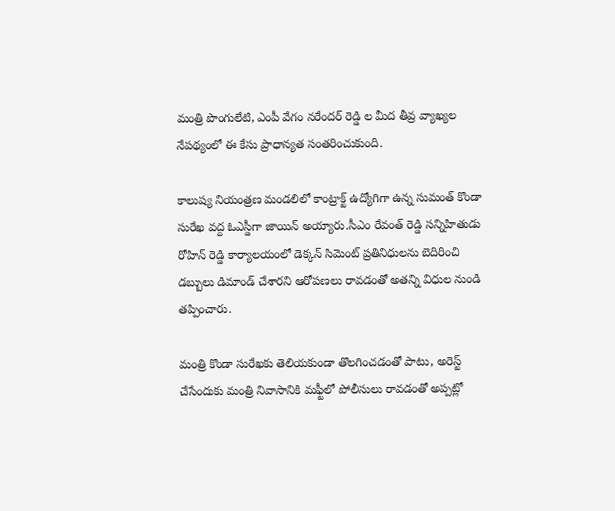మంత్రి పొంగులేటి, ఎంపీ వేగం నరేందర్ రెడ్డి ల మీద తీవ్ర వ్యాఖ్యల నేపథ్యంలో ఈ కేసు ప్రాధాన్యత సంతరించుకుంది.

కాలుష్య నియంత్రణ మండలిలో కాంట్రాక్ట్ ఉద్యోగిగా ఉన్న సుమంత్ కొండా సురేఖ వద్ద ఓఎస్డీగా జాయిన్ అయ్యారు.సీఎం రేవంత్ రెడ్డి సన్నిహితుడు రోహిన్ రెడ్డి కార్యాలయంలో డెక్కన్ సిమెంట్ ప్రతినిధులను బెదిరించి డబ్బులు డిమాండ్ చేశారని ఆరోపణలు రావడంతో అతన్ని విధుల నుండి తప్పించారు.

మంత్రి కొండా సురేఖకు తెలియకుండా తొలగించడంతో పాటు, అరెస్ట్ చేసేందుకు మంత్రి నివాసానికి మఫ్టీలో పోలీసులు రావడంతో అప్పట్లో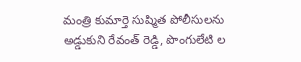మంత్రి కుమార్తె సుష్మిత పోలీసులను అడ్డుకుని రేవంత్ రెడ్డి, పొంగులేటి ల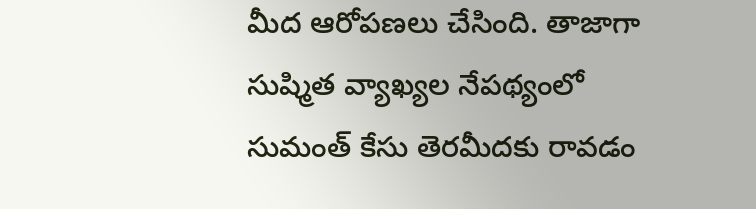మీద ఆరోపణలు చేసింది. తాజాగా సుష్మిత వ్యాఖ్యల నేపథ్యంలో సుమంత్ కేసు తెరమీదకు రావడం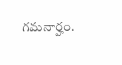గమనార్హం.